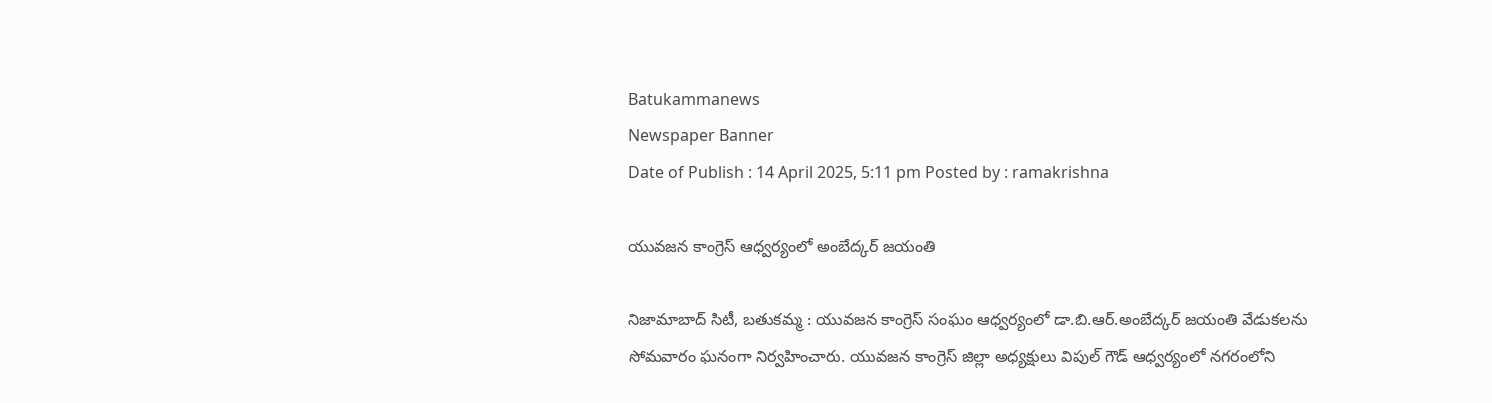Batukammanews
Newspaper Banner
Date of Publish : 14 April 2025, 5:11 pm Posted by : ramakrishna

యువజన కాంగ్రెస్ ఆధ్వర్యంలో అంబేద్కర్ జయంతి

నిజామాబాద్ సిటీ, బతుకమ్మ : యువజన కాంగ్రెస్ సంఘం ఆధ్వర్యంలో డా.బి.ఆర్.అంబేద్కర్ జయంతి వేడుకలను సోమవారం ఘనంగా నిర్వహించారు. యువజన కాంగ్రెస్ జిల్లా అధ్యక్షులు విపుల్ గౌడ్ ఆధ్వర్యంలో నగరంలోని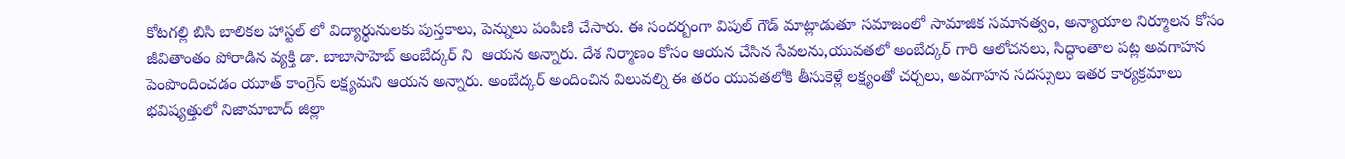కోటగల్లి బిసి బాలికల హాస్టల్ లో విద్యార్థునులకు పుస్తకాలు, పెన్నులు పంపిణి చేసారు. ఈ సందర్బంగా విపుల్ గౌడ్ మాట్లాడుతూ సమాజంలో సామాజిక సమానత్వం, అన్యాయాల నిర్మూలన కోసం జీవితాంతం పోరాడిన వ్యక్తి డా. బాబాసాహెబ్ అంబేద్కర్ ని  ఆయన అన్నారు. దేశ నిర్మాణం కోసం ఆయన చేసిన సేవలను,యువతలో అంబేద్కర్ గారి ఆలోచనలు, సిద్ధాంతాల పట్ల అవగాహన పెంపొందించడం యూత్ కాంగ్రెస్ లక్ష్యమని ఆయన అన్నారు. అంబేద్కర్ అందించిన విలువల్ని ఈ తరం యువతలోకి తీసుకెళ్లే లక్ష్యంతో చర్చలు, అవగాహన సదస్సులు ఇతర కార్యక్రమాలు భవిష్యత్తులో నిజామాబాద్ జిల్లా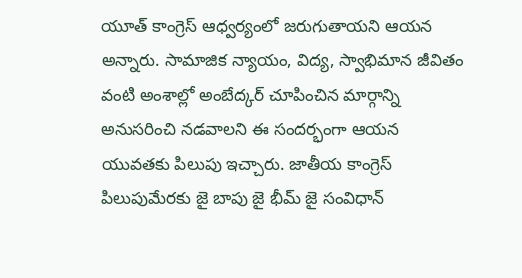యూత్ కాంగ్రెస్ ఆధ్వర్యంలో జరుగుతాయని ఆయన అన్నారు. సామాజిక న్యాయం, విద్య, స్వాభిమాన జీవితం వంటి అంశాల్లో అంబేద్కర్ చూపించిన మార్గాన్ని అనుసరించి నడవాలని ఈ సందర్భంగా ఆయన యువతకు పిలుపు ఇచ్చారు. జాతీయ కాంగ్రెస్ పిలుపుమేరకు జై బాపు జై భీమ్ జై సంవిధాన్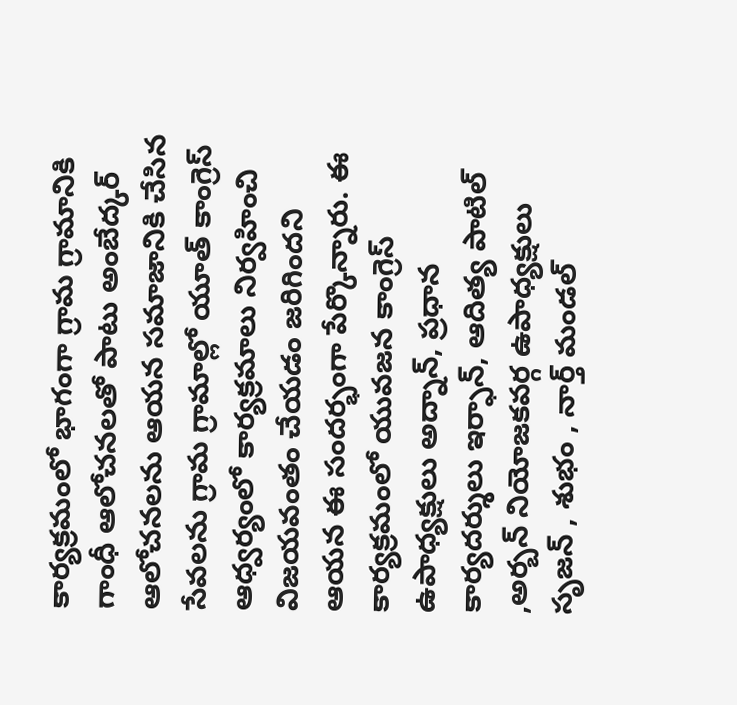కార్యక్రమంలో భాగంగా గ్రామ గ్రామానికి గాంధీ ఆలోచనలతో పాటు అంబేద్కర్ ఆలోచనలను ఆయన సమాజానికి చేసిన సేవలను గ్రామ గ్రామాల్లో యూత్ కాంగ్రెస్ ఆధ్వర్యంలో కార్యక్రమాలు నిర్వహించి విజయవంతం చేయడం జరిగిందని ఆయన ఈ సందర్భంగా పేర్కొన్నారు. ఈ కార్యక్రమంలో యువజన కాంగ్రెస్ ఉపాధ్యక్షులు అద్నాన్, ప్రధాన కార్యదర్శులు ఇర్ఫాన్, ఆదిత్య పాటిల్ ,అర్బన్ నియోజకవర్గ ఉపాధ్యక్షులు సృజన్ , శుభం , నార్త్ మండల్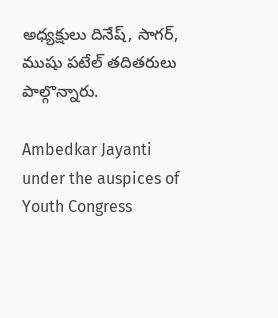అధ్యక్షులు దినేష్, సాగర్, ముషు పటేల్ తదితరులు పాల్గొన్నారు.

Ambedkar Jayanti under the auspices of Youth Congress